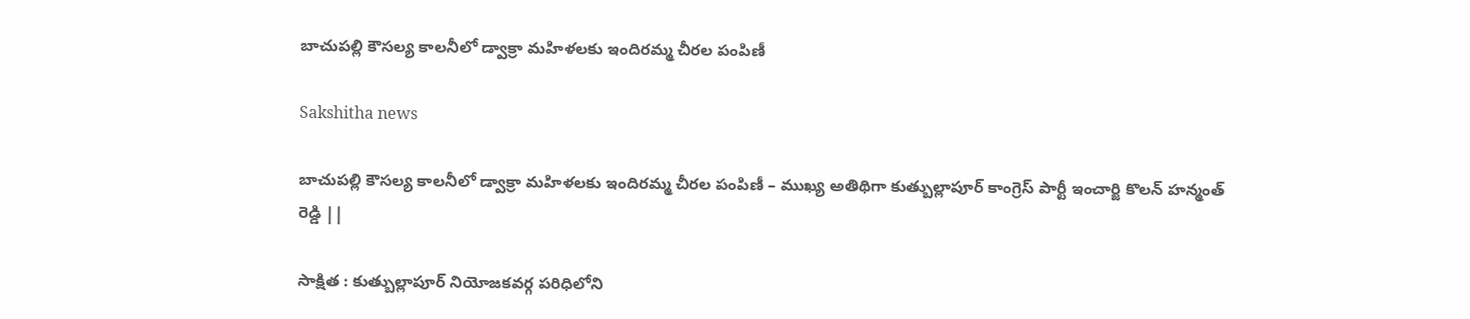బాచుపల్లి కౌసల్య కాలనీలో డ్వాక్రా మహిళలకు ఇందిరమ్మ చీరల పంపిణీ

Sakshitha news

బాచుపల్లి కౌసల్య కాలనీలో డ్వాక్రా మహిళలకు ఇందిరమ్మ చీరల పంపిణీ – ముఖ్య అతిథిగా కుత్బుల్లాపూర్ కాంగ్రెస్ పార్టీ ఇంచార్జి కొలన్ హన్మంత్ రెడ్డి ||

సాక్షిత : కుత్బుల్లాపూర్ నియోజకవర్గ పరిధిలోని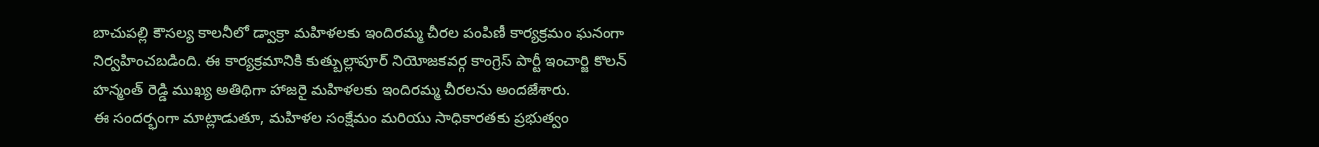బాచుపల్లి కౌసల్య కాలనీలో డ్వాక్రా మహిళలకు ఇందిరమ్మ చీరల పంపిణీ కార్యక్రమం ఘనంగా నిర్వహించబడింది. ఈ కార్యక్రమానికి కుత్బుల్లాపూర్ నియోజకవర్గ కాంగ్రెస్ పార్టీ ఇంచార్జి కొలన్ హన్మంత్ రెడ్డి ముఖ్య అతిథిగా హాజరై మహిళలకు ఇందిరమ్మ చీరలను అందజేశారు.
ఈ సందర్భంగా మాట్లాడుతూ, మహిళల సంక్షేమం మరియు సాధికారతకు ప్రభుత్వం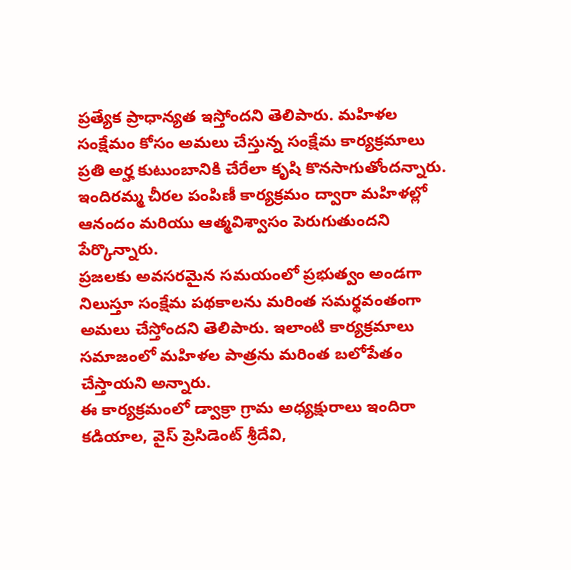ప్రత్యేక ప్రాధాన్యత ఇస్తోందని తెలిపారు. మహిళల సంక్షేమం కోసం అమలు చేస్తున్న సంక్షేమ కార్యక్రమాలు ప్రతి అర్హ కుటుంబానికి చేరేలా కృషి కొనసాగుతోందన్నారు. ఇందిరమ్మ చీరల పంపిణీ కార్యక్రమం ద్వారా మహిళల్లో ఆనందం మరియు ఆత్మవిశ్వాసం పెరుగుతుందని పేర్కొన్నారు.
ప్రజలకు అవసరమైన సమయంలో ప్రభుత్వం అండగా నిలుస్తూ సంక్షేమ పథకాలను మరింత సమర్థవంతంగా అమలు చేస్తోందని తెలిపారు. ఇలాంటి కార్యక్రమాలు సమాజంలో మహిళల పాత్రను మరింత బలోపేతం చేస్తాయని అన్నారు.
ఈ కార్యక్రమంలో డ్వాక్రా గ్రామ అధ్యక్షురాలు ఇందిరా కడియాల, వైస్ ప్రెసిడెంట్ శ్రీదేవి,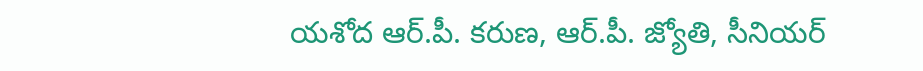యశోద ఆర్.పీ. కరుణ, ఆర్.పీ. జ్యోతి, సీనియర్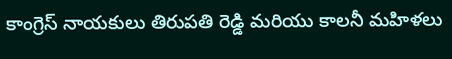కాంగ్రెస్ నాయకులు తిరుపతి రెడ్డి మరియు కాలనీ మహిళలు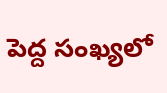పెద్ద సంఖ్యలో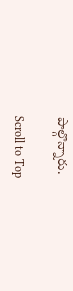పాల్గొన్నారు.

Scroll to Top